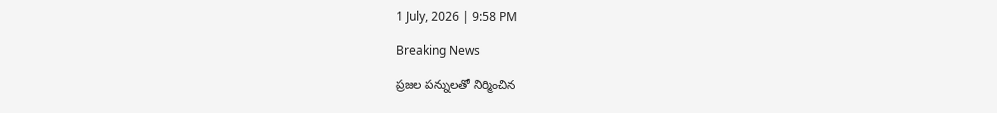1 July, 2026 | 9:58 PM

Breaking News

ప్రజల పన్నులతో నిర్మించిన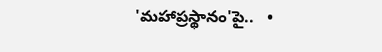'మహాప్రస్థానం'పై..   •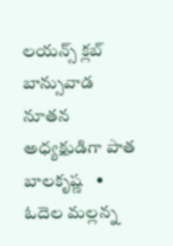లయన్స్ క్లబ్ బాన్సువాడ నూతన అధ్యక్షుడిగా పాత బాలకృష్ణ   •   ఓదెల మల్లన్న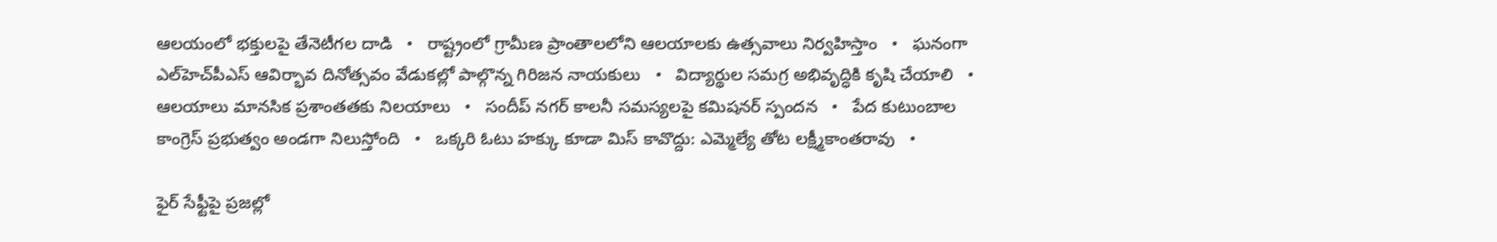ఆలయంలో భక్తులపై తేనెటీగల దాడి   •   రాష్ట్రంలో గ్రామీణ ప్రాంతాలలోని ఆలయాలకు ఉత్సవాలు నిర్వహిస్తాం   •   ఘనంగా ఎల్‌హెచ్‌పీఎస్ ఆవిర్భావ దినోత్సవం వేడుకల్లో పాల్గొన్న గిరిజన నాయకులు   •   విద్యార్థుల సమగ్ర అభివృద్ధికి కృషి చేయాలి   •   ఆలయాలు మానసిక ప్రశాంతతకు నిలయాలు   •   సందీప్ నగర్ కాలనీ సమస్యలపై కమిషనర్ స్పందన   •   పేద కుటుంబాల కాంగ్రెస్ ప్రభుత్వం అండగా నిలుస్తోంది   •   ఒక్కరి ఓటు హక్కు కూడా మిస్ కావొద్దు: ఎమ్మెల్యే తోట లక్ష్మీకాంతరావు   •

ఫైర్ సేఫ్టీపై ప్రజల్లో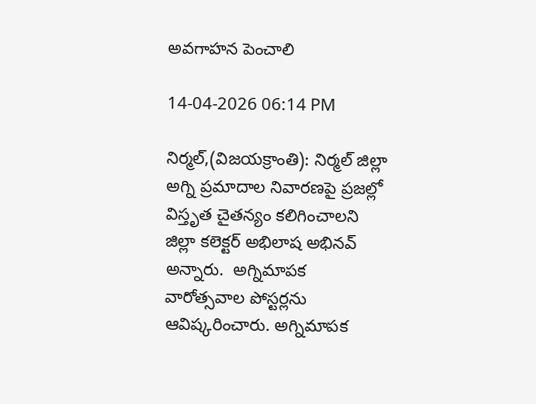అవగాహన పెంచాలి

14-04-2026 06:14 PM

నిర్మల్,(విజయక్రాంతి): నిర్మల్ జిల్లా అగ్ని ప్రమాదాల నివారణపై ప్రజల్లో విస్తృత చైతన్యం కలిగించాలని జిల్లా కలెక్టర్ అభిలాష అభినవ్ అన్నారు.  అగ్నిమాపక వారోత్సవాల పోస్టర్లను ఆవిష్కరించారు. అగ్నిమాపక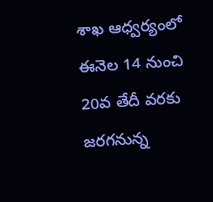శాఖ ఆధ్వర్యంలో ఈనెల 14 నుంచి 20వ తేదీ వరకు జరగనున్న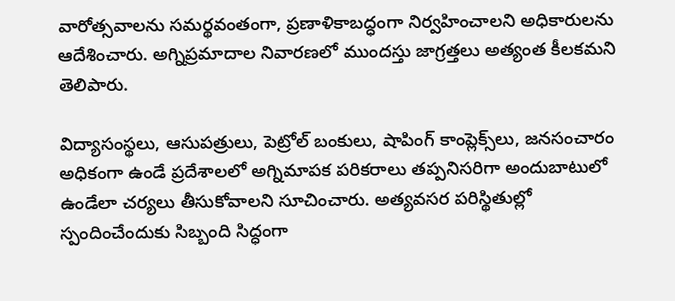వారోత్సవాలను సమర్థవంతంగా, ప్రణాళికాబద్ధంగా నిర్వహించాలని అధికారులను ఆదేశించారు. అగ్నిప్రమాదాల నివారణలో ముందస్తు జాగ్రత్తలు అత్యంత కీలకమని తెలిపారు.

విద్యాసంస్థలు, ఆసుపత్రులు, పెట్రోల్ బంకులు, షాపింగ్ కాంప్లెక్స్‌లు, జనసంచారం అధికంగా ఉండే ప్రదేశాలలో అగ్నిమాపక పరికరాలు తప్పనిసరిగా అందుబాటులో ఉండేలా చర్యలు తీసుకోవాలని సూచించారు. అత్యవసర పరిస్థితుల్లో స్పందించేందుకు సిబ్బంది సిద్ధంగా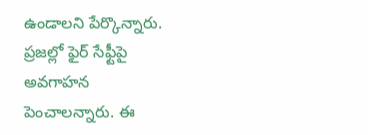ఉండాలని పేర్కొన్నారు. ప్రజల్లో ఫైర్ సేఫ్టీపై అవగాహన పెంచాలన్నారు. ఈ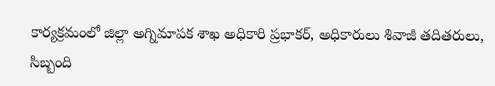కార్యక్రమంలో జిల్లా అగ్నిమాపక శాఖ అధికారి ప్రభాకర్, అధికారులు శివాజీ తదితరులు, సిబ్బంది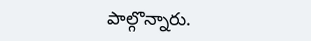పాల్గొన్నారు.